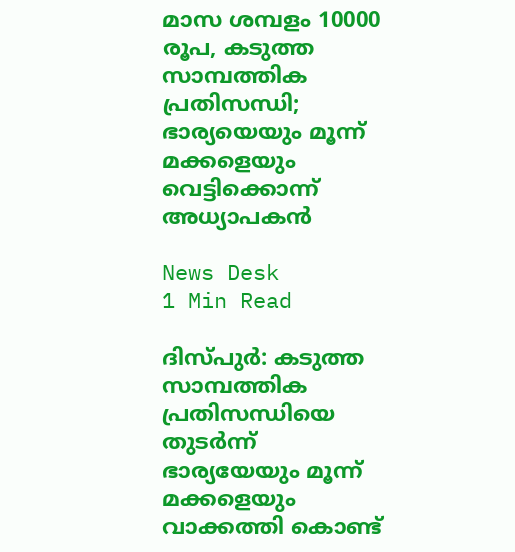മാസ ശമ്പളം 10000 രൂപ, കടുത്ത സാമ്പത്തിക പ്രതിസന്ധി; ഭാര്യയെയും മൂന്ന് മക്കളെയും വെട്ടിക്കൊന്ന് അധ്യാപകൻ

News Desk
1 Min Read

ദിസ്പുർ: കടുത്ത സാമ്പത്തിക പ്രതിസന്ധിയെ തുടർന്ന് ഭാര്യയേയും മൂന്ന് മക്കളെയും വാക്കത്തി കൊണ്ട്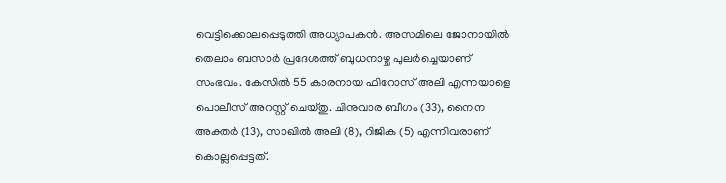വെട്ടിക്കൊലപ്പെടുത്തി അധ്യാപകൻ. അസമിലെ ജോനായിൽ തെലാം ബസാർ പ്രദേശത്ത് ബുധനാഴ്ച പുലർച്ചെയാണ് സംഭവം. കേസിൽ 55 കാരനായ ഫിറോസ് അലി എന്നയാളെ പൊലീസ് അറസ്റ്റ് ചെയ്തു. ചിനുവാര ബീഗം (33), നൈന അക്തർ (13), സാഖിൽ അലി (8), റിജിക (5) എന്നിവരാണ് കൊല്ലപ്പെട്ടത്.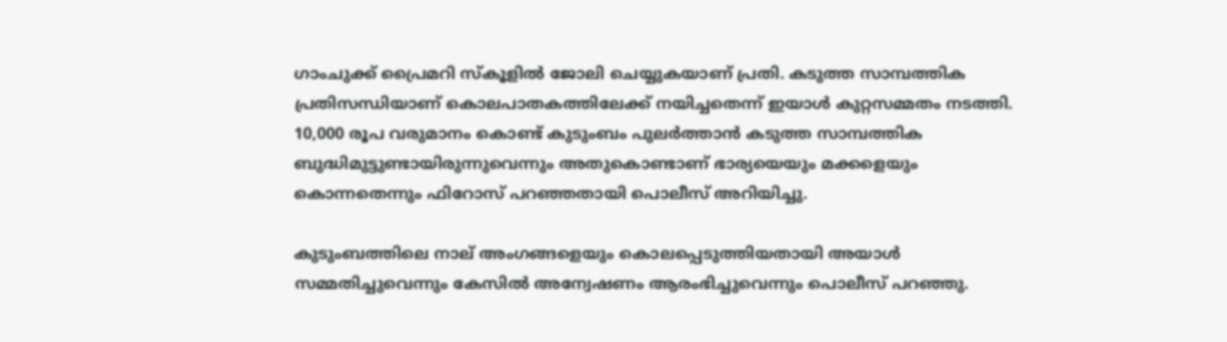ഗാംചുക്ക് പ്രൈമറി സ്കൂളിൽ ജോലി ചെയ്യുകയാണ് പ്രതി. കടുത്ത സാമ്പത്തിക പ്രതിസന്ധിയാണ് കൊലപാതകത്തിലേക്ക് നയിച്ചതെന്ന് ഇയാൾ കുറ്റസമ്മതം നടത്തി. 10,000 രൂപ വരുമാനം കൊണ്ട് കുടുംബം പുലർത്താൻ കടുത്ത സാമ്പത്തിക ബുദ്ധിമുട്ടുണ്ടായിരുന്നുവെന്നും അതുകൊണ്ടാണ് ഭാര്യയെയും മക്കളെയും കൊന്നതെന്നും ഫിറോസ് പറഞ്ഞതായി പൊലീസ് അറിയിച്ചു.

കുടുംബത്തിലെ നാല് അംഗങ്ങളെയും കൊലപ്പെടുത്തിയതായി അയാൾ സമ്മതിച്ചുവെന്നും കേസിൽ അന്വേഷണം ആരംഭിച്ചുവെന്നും പൊലീസ് പറഞ്ഞു.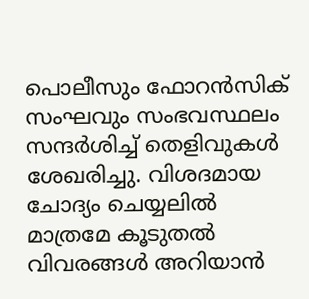പൊലീസും ഫോറൻസിക് സംഘവും സംഭവസ്ഥലം സന്ദർശിച്ച് തെളിവുകൾ ശേഖരിച്ചു. വിശദമായ ചോദ്യം ചെയ്യലിൽ മാത്രമേ കൂടുതൽ വിവരങ്ങൾ അറി‌യാൻ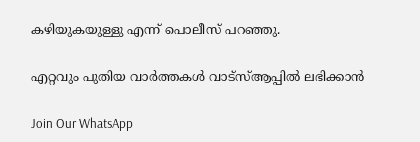കഴിയുകയുള്ളു എന്ന് പൊലീസ് പറഞ്ഞു.

എറ്റവും പുതിയ വാർത്തകൾ വാട്സ്ആപ്പിൽ ലഭിക്കാൻ

Join Our WhatsApp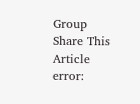Group
Share This Article
error: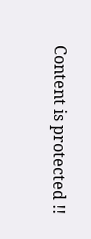Content is protected !!